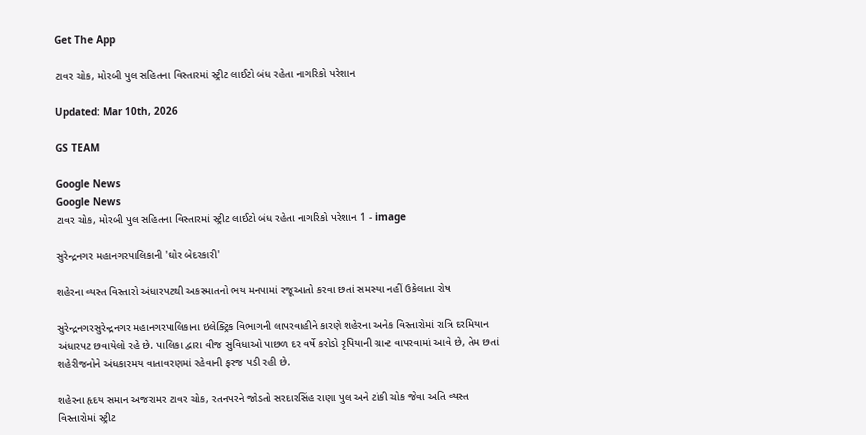Get The App

ટાવર ચોક, મોરબી પુલ સહિતના વિસ્તારમાં સ્ટ્રીટ લાઈટો બંધ રહેતા નાગરિકો પરેશાન

Updated: Mar 10th, 2026

GS TEAM

Google News
Google News
ટાવર ચોક, મોરબી પુલ સહિતના વિસ્તારમાં સ્ટ્રીટ લાઈટો બંધ રહેતા નાગરિકો પરેશાન 1 - image

સુરેન્દ્રનગર મહાનગરપાલિકાની 'ઘોર બેદરકારી'

શહેરના વ્યસ્ત વિસ્તારો અંધારપટથી અકસ્માતનો ભય મનપામાં રજૂઆતો કરવા છતાં સમસ્યા નહીં ઉકેલાતા રોષ

સુરેન્દ્રનગરસુરેન્દ્રનગર મહાનગરપાલિકાના ઇલેક્ટ્રિક વિભાગની લાપરવાહીને કારણે શહેરના અનેક વિસ્તારોમાં રાત્રિ દરમિયાન અંધારપટ છવાયેલો રહે છે. પાલિકા દ્વારા વીજ સુવિધાઓ પાછળ દર વર્ષે કરોડો રૃપિયાની ગ્રાન્ટ વાપરવામાં આવે છે, તેમ છતાં શહેરીજનોને અંધકારમય વાતાવરણમાં રહેવાની ફરજ પડી રહી છે.

શહેરના હૃદય સમાન અજરામર ટાવર ચોક, રતનપરને જોડતો સરદારસિંહ રાણા પુલ અને ટાંકી ચોક જેવા અતિ વ્યસ્ત વિસ્તારોમાં સ્ટ્રીટ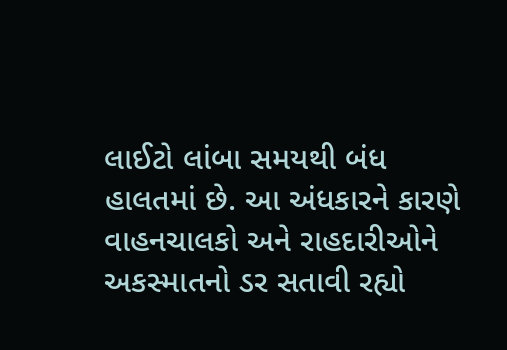લાઈટો લાંબા સમયથી બંધ હાલતમાં છે. આ અંધકારને કારણે વાહનચાલકો અને રાહદારીઓને અકસ્માતનો ડર સતાવી રહ્યો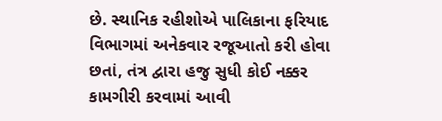છે. સ્થાનિક રહીશોએ પાલિકાના ફરિયાદ વિભાગમાં અનેકવાર રજૂઆતો કરી હોવા છતાં, તંત્ર દ્વારા હજુ સુધી કોઈ નક્કર કામગીરી કરવામાં આવી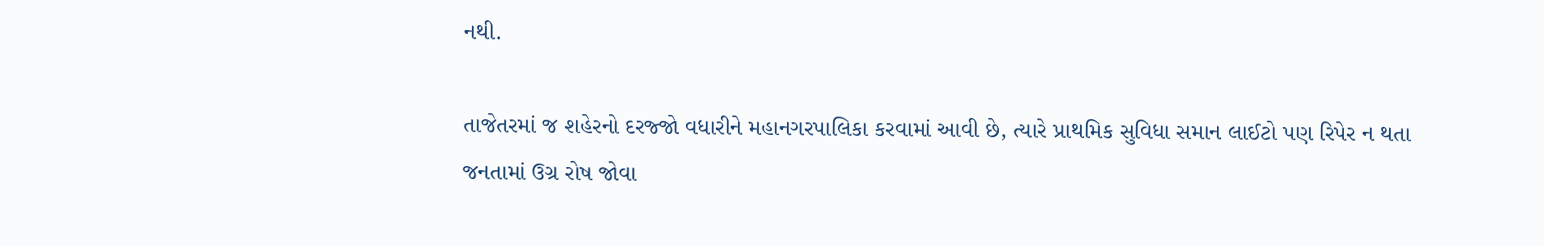નથી.

તાજેતરમાં જ શહેરનો દરજ્જો વધારીને મહાનગરપાલિકા કરવામાં આવી છે, ત્યારે પ્રાથમિક સુવિધા સમાન લાઈટો પણ રિપેર ન થતા જનતામાં ઉગ્ર રોષ જોવા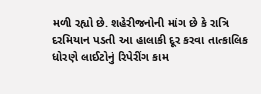મળી રહ્યો છે. શહેરીજનોની માંગ છે કે રાત્રિ દરમિયાન પડતી આ હાલાકી દૂર કરવા તાત્કાલિક ધોરણે લાઈટોનું રિપેરીંગ કામ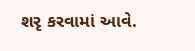શરૃ કરવામાં આવે.